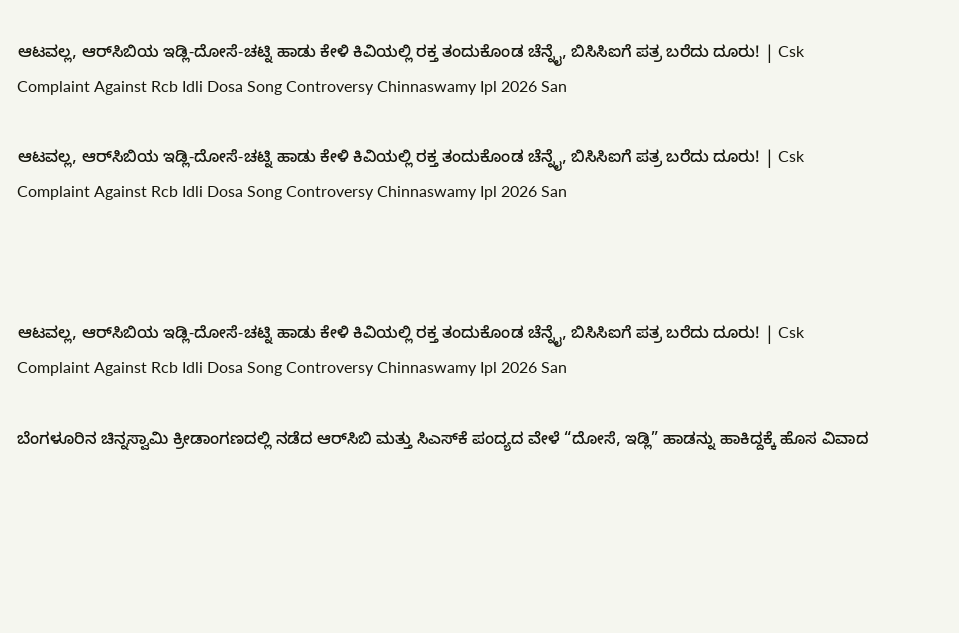ಆಟವಲ್ಲ, ಆರ್‌ಸಿಬಿಯ ಇಡ್ಲಿ-ದೋಸೆ-ಚಟ್ನಿ ಹಾಡು ಕೇಳಿ ಕಿವಿಯಲ್ಲಿ ರಕ್ತ ತಂದುಕೊಂಡ ಚೆನ್ನೈ, ಬಿಸಿಸಿಐಗೆ ಪತ್ರ ಬರೆದು ದೂರು! | Csk Complaint Against Rcb Idli Dosa Song Controversy Chinnaswamy Ipl 2026 San

ಆಟವಲ್ಲ, ಆರ್‌ಸಿಬಿಯ ಇಡ್ಲಿ-ದೋಸೆ-ಚಟ್ನಿ ಹಾಡು ಕೇಳಿ ಕಿವಿಯಲ್ಲಿ ರಕ್ತ ತಂದುಕೊಂಡ ಚೆನ್ನೈ, ಬಿಸಿಸಿಐಗೆ ಪತ್ರ ಬರೆದು ದೂರು! | Csk Complaint Against Rcb Idli Dosa Song Controversy Chinnaswamy Ipl 2026 San



ಆಟವಲ್ಲ, ಆರ್‌ಸಿಬಿಯ ಇಡ್ಲಿ-ದೋಸೆ-ಚಟ್ನಿ ಹಾಡು ಕೇಳಿ ಕಿವಿಯಲ್ಲಿ ರಕ್ತ ತಂದುಕೊಂಡ ಚೆನ್ನೈ, ಬಿಸಿಸಿಐಗೆ ಪತ್ರ ಬರೆದು ದೂರು! | Csk Complaint Against Rcb Idli Dosa Song Controversy Chinnaswamy Ipl 2026 San

ಬೆಂಗಳೂರಿನ ಚಿನ್ನಸ್ವಾಮಿ ಕ್ರೀಡಾಂಗಣದಲ್ಲಿ ನಡೆದ ಆರ್‌ಸಿಬಿ ಮತ್ತು ಸಿಎಸ್‌ಕೆ ಪಂದ್ಯದ ವೇಳೆ “ದೋಸೆ, ಇಡ್ಲಿ” ಹಾಡನ್ನು ಹಾಕಿದ್ದಕ್ಕೆ ಹೊಸ ವಿವಾದ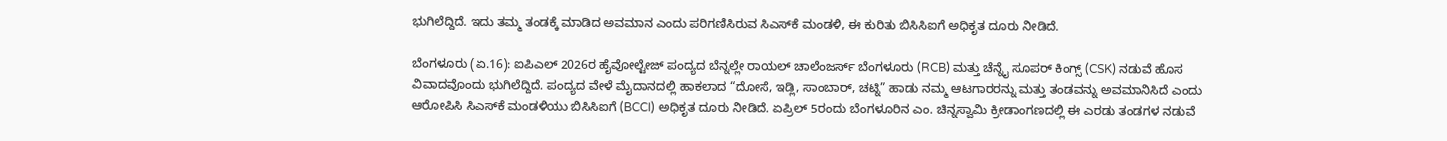ಭುಗಿಲೆದ್ದಿದೆ. ಇದು ತಮ್ಮ ತಂಡಕ್ಕೆ ಮಾಡಿದ ಅವಮಾನ ಎಂದು ಪರಿಗಣಿಸಿರುವ ಸಿಎಸ್‌ಕೆ ಮಂಡಳಿ, ಈ ಕುರಿತು ಬಿಸಿಸಿಐಗೆ ಅಧಿಕೃತ ದೂರು ನೀಡಿದೆ.

ಬೆಂಗಳೂರು (ಏ.16): ಐಪಿಎಲ್ 2026ರ ಹೈವೋಲ್ಟೇಜ್ ಪಂದ್ಯದ ಬೆನ್ನಲ್ಲೇ ರಾಯಲ್ ಚಾಲೆಂಜರ್ಸ್ ಬೆಂಗಳೂರು (RCB) ಮತ್ತು ಚೆನ್ನೈ ಸೂಪರ್ ಕಿಂಗ್ಸ್ (CSK) ನಡುವೆ ಹೊಸ ವಿವಾದವೊಂದು ಭುಗಿಲೆದ್ದಿದೆ. ಪಂದ್ಯದ ವೇಳೆ ಮೈದಾನದಲ್ಲಿ ಹಾಕಲಾದ “ದೋಸೆ, ಇಡ್ಲಿ, ಸಾಂಬಾರ್, ಚಟ್ನಿ” ಹಾಡು ನಮ್ಮ ಆಟಗಾರರನ್ನು ಮತ್ತು ತಂಡವನ್ನು ಅವಮಾನಿಸಿದೆ ಎಂದು ಆರೋಪಿಸಿ ಸಿಎಸ್‌ಕೆ ಮಂಡಳಿಯು ಬಿಸಿಸಿಐಗೆ (BCCI) ಅಧಿಕೃತ ದೂರು ನೀಡಿದೆ. ಏಪ್ರಿಲ್ 5ರಂದು ಬೆಂಗಳೂರಿನ ಎಂ. ಚಿನ್ನಸ್ವಾಮಿ ಕ್ರೀಡಾಂಗಣದಲ್ಲಿ ಈ ಎರಡು ತಂಡಗಳ ನಡುವೆ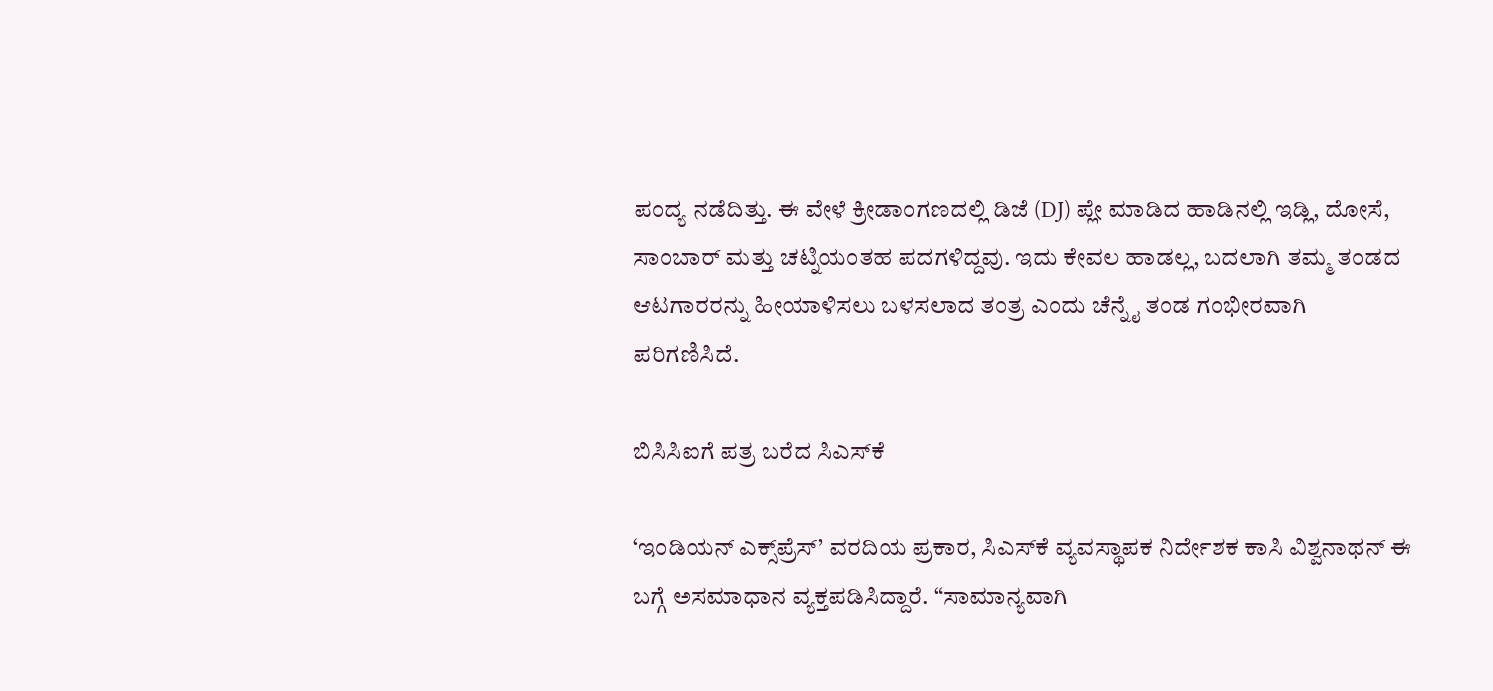ಪಂದ್ಯ ನಡೆದಿತ್ತು. ಈ ವೇಳೆ ಕ್ರೀಡಾಂಗಣದಲ್ಲಿ ಡಿಜೆ (DJ) ಪ್ಲೇ ಮಾಡಿದ ಹಾಡಿನಲ್ಲಿ ಇಡ್ಲಿ, ದೋಸೆ, ಸಾಂಬಾರ್ ಮತ್ತು ಚಟ್ನಿಯಂತಹ ಪದಗಳಿದ್ದವು. ಇದು ಕೇವಲ ಹಾಡಲ್ಲ, ಬದಲಾಗಿ ತಮ್ಮ ತಂಡದ ಆಟಗಾರರನ್ನು ಹೀಯಾಳಿಸಲು ಬಳಸಲಾದ ತಂತ್ರ ಎಂದು ಚೆನ್ನೈ ತಂಡ ಗಂಭೀರವಾಗಿ ಪರಿಗಣಿಸಿದೆ.

ಬಿಸಿಸಿಐಗೆ ಪತ್ರ ಬರೆದ ಸಿಎಸ್‌ಕೆ

‘ಇಂಡಿಯನ್ ಎಕ್ಸ್‌ಪ್ರೆಸ್’ ವರದಿಯ ಪ್ರಕಾರ, ಸಿಎಸ್‌ಕೆ ವ್ಯವಸ್ಥಾಪಕ ನಿರ್ದೇಶಕ ಕಾಸಿ ವಿಶ್ವನಾಥನ್ ಈ ಬಗ್ಗೆ ಅಸಮಾಧಾನ ವ್ಯಕ್ತಪಡಿಸಿದ್ದಾರೆ. “ಸಾಮಾನ್ಯವಾಗಿ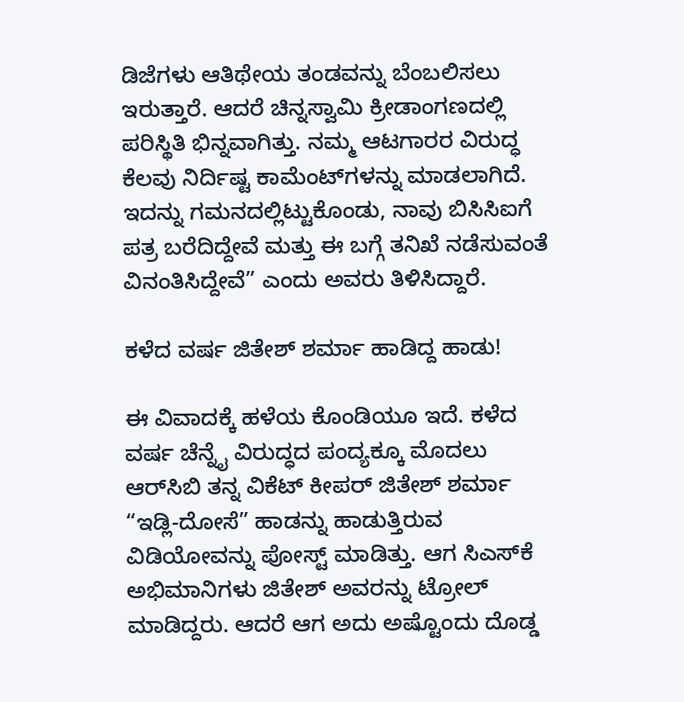ಡಿಜೆಗಳು ಆತಿಥೇಯ ತಂಡವನ್ನು ಬೆಂಬಲಿಸಲು ಇರುತ್ತಾರೆ. ಆದರೆ ಚಿನ್ನಸ್ವಾಮಿ ಕ್ರೀಡಾಂಗಣದಲ್ಲಿ ಪರಿಸ್ಥಿತಿ ಭಿನ್ನವಾಗಿತ್ತು. ನಮ್ಮ ಆಟಗಾರರ ವಿರುದ್ಧ ಕೆಲವು ನಿರ್ದಿಷ್ಟ ಕಾಮೆಂಟ್‌ಗಳನ್ನು ಮಾಡಲಾಗಿದೆ. ಇದನ್ನು ಗಮನದಲ್ಲಿಟ್ಟುಕೊಂಡು, ನಾವು ಬಿಸಿಸಿಐಗೆ ಪತ್ರ ಬರೆದಿದ್ದೇವೆ ಮತ್ತು ಈ ಬಗ್ಗೆ ತನಿಖೆ ನಡೆಸುವಂತೆ ವಿನಂತಿಸಿದ್ದೇವೆ” ಎಂದು ಅವರು ತಿಳಿಸಿದ್ದಾರೆ.

ಕಳೆದ ವರ್ಷ ಜಿತೇಶ್ ಶರ್ಮಾ ಹಾಡಿದ್ದ ಹಾಡು!

ಈ ವಿವಾದಕ್ಕೆ ಹಳೆಯ ಕೊಂಡಿಯೂ ಇದೆ. ಕಳೆದ ವರ್ಷ ಚೆನ್ನೈ ವಿರುದ್ಧದ ಪಂದ್ಯಕ್ಕೂ ಮೊದಲು ಆರ್‌ಸಿಬಿ ತನ್ನ ವಿಕೆಟ್ ಕೀಪರ್ ಜಿತೇಶ್ ಶರ್ಮಾ “ಇಡ್ಲಿ-ದೋಸೆ” ಹಾಡನ್ನು ಹಾಡುತ್ತಿರುವ ವಿಡಿಯೋವನ್ನು ಪೋಸ್ಟ್ ಮಾಡಿತ್ತು. ಆಗ ಸಿಎಸ್‌ಕೆ ಅಭಿಮಾನಿಗಳು ಜಿತೇಶ್ ಅವರನ್ನು ಟ್ರೋಲ್ ಮಾಡಿದ್ದರು. ಆದರೆ ಆಗ ಅದು ಅಷ್ಟೊಂದು ದೊಡ್ಡ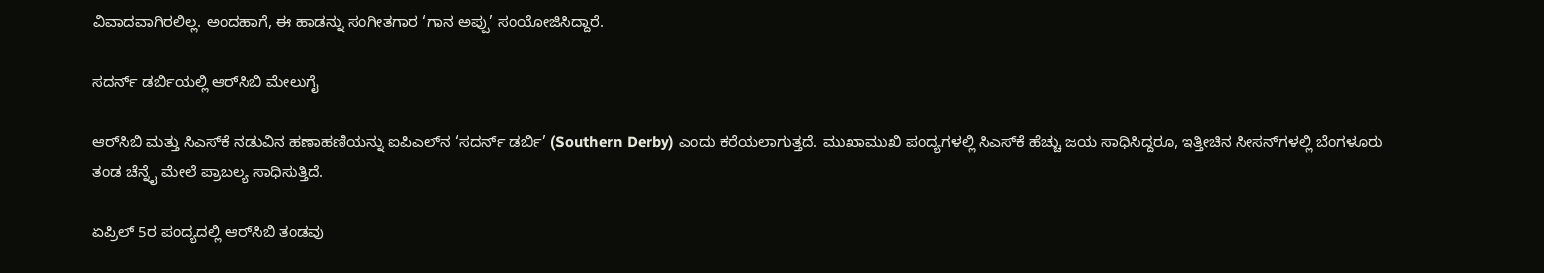ವಿವಾದವಾಗಿರಲಿಲ್ಲ. ಅಂದಹಾಗೆ, ಈ ಹಾಡನ್ನು ಸಂಗೀತಗಾರ ‘ಗಾನ ಅಪ್ಪು’ ಸಂಯೋಜಿಸಿದ್ದಾರೆ.

ಸದರ್ನ್ ಡರ್ಬಿಯಲ್ಲಿ ಆರ್‌ಸಿಬಿ ಮೇಲುಗೈ

ಆರ್‌ಸಿಬಿ ಮತ್ತು ಸಿಎಸ್‌ಕೆ ನಡುವಿನ ಹಣಾಹಣಿಯನ್ನು ಐಪಿಎಲ್‌ನ ‘ಸದರ್ನ್ ಡರ್ಬಿ’ (Southern Derby) ಎಂದು ಕರೆಯಲಾಗುತ್ತದೆ. ಮುಖಾಮುಖಿ ಪಂದ್ಯಗಳಲ್ಲಿ ಸಿಎಸ್‌ಕೆ ಹೆಚ್ಚು ಜಯ ಸಾಧಿಸಿದ್ದರೂ, ಇತ್ತೀಚಿನ ಸೀಸನ್‌ಗಳಲ್ಲಿ ಬೆಂಗಳೂರು ತಂಡ ಚೆನ್ನೈ ಮೇಲೆ ಪ್ರಾಬಲ್ಯ ಸಾಧಿಸುತ್ತಿದೆ.

ಏಪ್ರಿಲ್ 5ರ ಪಂದ್ಯದಲ್ಲಿ ಆರ್‌ಸಿಬಿ ತಂಡವು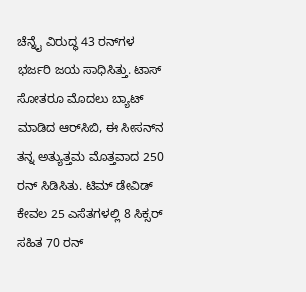ಚೆನ್ನೈ ವಿರುದ್ಧ 43 ರನ್‌ಗಳ ಭರ್ಜರಿ ಜಯ ಸಾಧಿಸಿತ್ತು. ಟಾಸ್ ಸೋತರೂ ಮೊದಲು ಬ್ಯಾಟ್ ಮಾಡಿದ ಆರ್‌ಸಿಬಿ, ಈ ಸೀಸನ್‌ನ ತನ್ನ ಅತ್ಯುತ್ತಮ ಮೊತ್ತವಾದ 250 ರನ್ ಸಿಡಿಸಿತು. ಟಿಮ್ ಡೇವಿಡ್ ಕೇವಲ 25 ಎಸೆತಗಳಲ್ಲಿ 8 ಸಿಕ್ಸರ್ ಸಹಿತ 70 ರನ್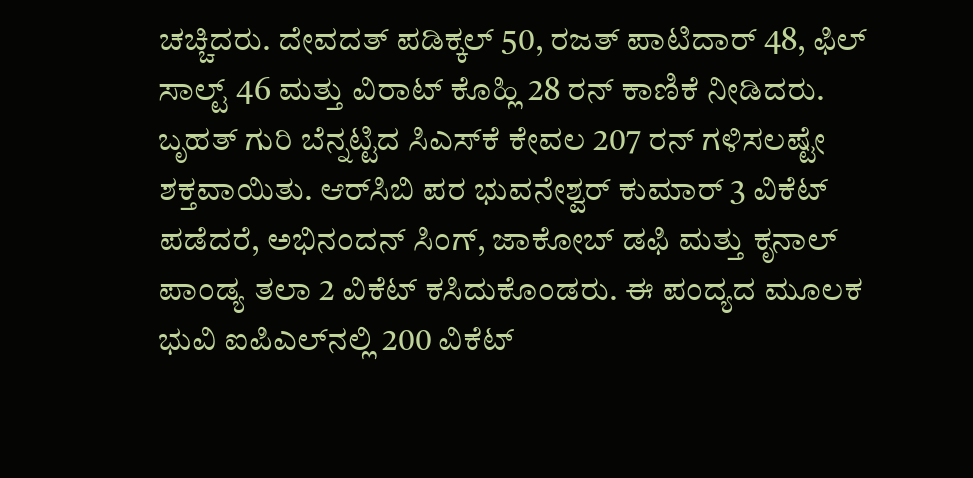ಚಚ್ಚಿದರು. ದೇವದತ್ ಪಡಿಕ್ಕಲ್ 50, ರಜತ್ ಪಾಟಿದಾರ್ 48, ಫಿಲ್ ಸಾಲ್ಟ್ 46 ಮತ್ತು ವಿರಾಟ್ ಕೊಹ್ಲಿ 28 ರನ್ ಕಾಣಿಕೆ ನೀಡಿದರು. ಬೃಹತ್ ಗುರಿ ಬೆನ್ನಟ್ಟಿದ ಸಿಎಸ್‌ಕೆ ಕೇವಲ 207 ರನ್ ಗಳಿಸಲಷ್ಟೇ ಶಕ್ತವಾಯಿತು. ಆರ್‌ಸಿಬಿ ಪರ ಭುವನೇಶ್ವರ್ ಕುಮಾರ್ 3 ವಿಕೆಟ್ ಪಡೆದರೆ, ಅಭಿನಂದನ್ ಸಿಂಗ್, ಜಾಕೋಬ್ ಡಫಿ ಮತ್ತು ಕೃನಾಲ್ ಪಾಂಡ್ಯ ತಲಾ 2 ವಿಕೆಟ್ ಕಸಿದುಕೊಂಡರು. ಈ ಪಂದ್ಯದ ಮೂಲಕ ಭುವಿ ಐಪಿಎಲ್‌ನಲ್ಲಿ 200 ವಿಕೆಟ್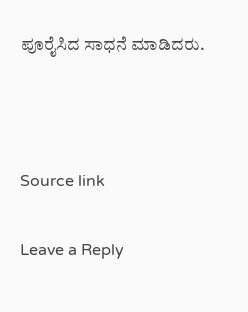ಪೂರೈಸಿದ ಸಾಧನೆ ಮಾಡಿದರು.



Source link

Leave a Reply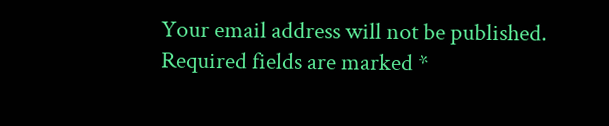Your email address will not be published. Required fields are marked *